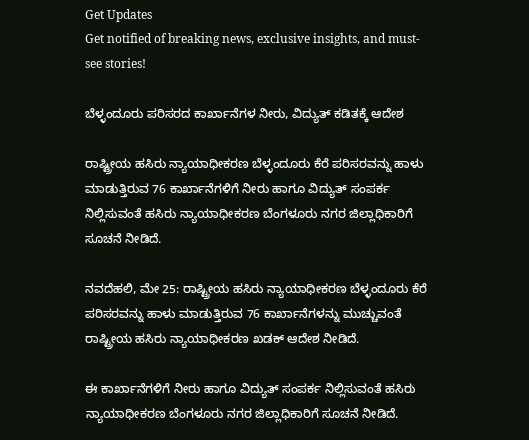Get Updates
Get notified of breaking news, exclusive insights, and must-see stories!

ಬೆಳ್ಳಂದೂರು ಪರಿಸರದ ಕಾರ್ಖಾನೆಗಳ ನೀರು, ವಿದ್ಯುತ್ ಕಡಿತಕ್ಕೆ ಆದೇಶ

ರಾಷ್ಟ್ರೀಯ ಹಸಿರು ನ್ಯಾಯಾಧೀಕರಣ ಬೆಳ್ಳಂದೂರು ಕೆರೆ ಪರಿಸರವನ್ನು ಹಾಳು ಮಾಡುತ್ತಿರುವ 76 ಕಾರ್ಖಾನೆಗಳಿಗೆ ನೀರು ಹಾಗೂ ವಿದ್ಯುತ್ ಸಂಪರ್ಕ ನಿಲ್ಲಿಸುವಂತೆ ಹಸಿರು ನ್ಯಾಯಾಧೀಕರಣ ಬೆಂಗಳೂರು ನಗರ ಜಿಲ್ಲಾಧಿಕಾರಿಗೆ ಸೂಚನೆ ನೀಡಿದೆ.

ನವದೆಹಲಿ, ಮೇ 25: ರಾಷ್ಟ್ರೀಯ ಹಸಿರು ನ್ಯಾಯಾಧೀಕರಣ ಬೆಳ್ಳಂದೂರು ಕೆರೆ ಪರಿಸರವನ್ನು ಹಾಳು ಮಾಡುತ್ತಿರುವ 76 ಕಾರ್ಖಾನೆಗಳನ್ನು ಮುಚ್ಚುವಂತೆ ರಾಷ್ಟ್ರೀಯ ಹಸಿರು ನ್ಯಾಯಾಧೀಕರಣ ಖಡಕ್ ಆದೇಶ ನೀಡಿದೆ.

ಈ ಕಾರ್ಖಾನೆಗಳಿಗೆ ನೀರು ಹಾಗೂ ವಿದ್ಯುತ್ ಸಂಪರ್ಕ ನಿಲ್ಲಿಸುವಂತೆ ಹಸಿರು ನ್ಯಾಯಾಧೀಕರಣ ಬೆಂಗಳೂರು ನಗರ ಜಿಲ್ಲಾಧಿಕಾರಿಗೆ ಸೂಚನೆ ನೀಡಿದೆ.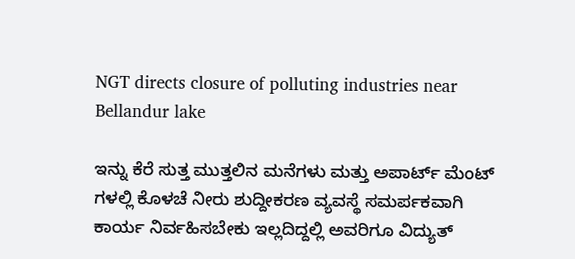NGT directs closure of polluting industries near Bellandur lake

ಇನ್ನು ಕೆರೆ ಸುತ್ತ ಮುತ್ತಲಿನ ಮನೆಗಳು ಮತ್ತು ಅಪಾರ್ಟ್ ಮೆಂಟ್ ಗಳಲ್ಲಿ ಕೊಳಚೆ ನೀರು ಶುದ್ದೀಕರಣ ವ್ಯವಸ್ಥೆ ಸಮರ್ಪಕವಾಗಿ ಕಾರ್ಯ ನಿರ್ವಹಿಸಬೇಕು ಇಲ್ಲದಿದ್ದಲ್ಲಿ ಅವರಿಗೂ ವಿದ್ಯುತ್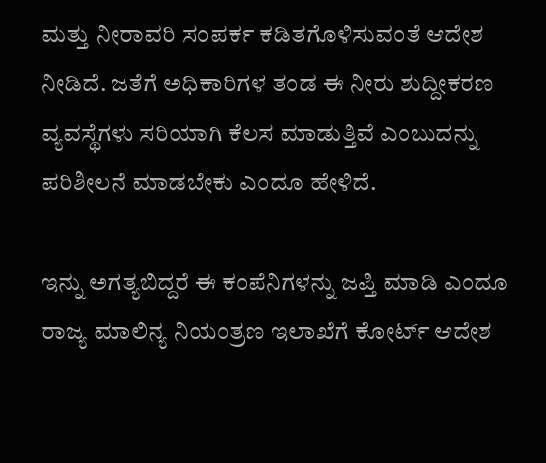ಮತ್ತು ನೀರಾವರಿ ಸಂಪರ್ಕ ಕಡಿತಗೊಳಿಸುವಂತೆ ಆದೇಶ ನೀಡಿದೆ. ಜತೆಗೆ ಅಧಿಕಾರಿಗಳ ತಂಡ ಈ ನೀರು ಶುದ್ದೀಕರಣ ವ್ಯವಸ್ಥೆಗಳು ಸರಿಯಾಗಿ ಕೆಲಸ ಮಾಡುತ್ತಿವೆ ಎಂಬುದನ್ನು ಪರಿಶೀಲನೆ ಮಾಡಬೇಕು ಎಂದೂ ಹೇಳಿದೆ.

ಇನ್ನು ಅಗತ್ಯಬಿದ್ದರೆ ಈ ಕಂಪೆನಿಗಳನ್ನು ಜಪ್ತಿ ಮಾಡಿ ಎಂದೂ ರಾಜ್ಯ ಮಾಲಿನ್ಯ ನಿಯಂತ್ರಣ ಇಲಾಖೆಗೆ ಕೋರ್ಟ್ ಆದೇಶ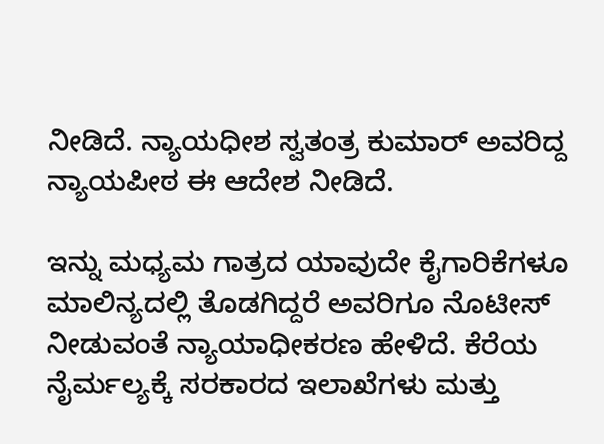ನೀಡಿದೆ. ನ್ಯಾಯಧೀಶ ಸ್ವತಂತ್ರ ಕುಮಾರ್ ಅವರಿದ್ದ ನ್ಯಾಯಪೀಠ ಈ ಆದೇಶ ನೀಡಿದೆ.

ಇನ್ನು ಮಧ್ಯಮ ಗಾತ್ರದ ಯಾವುದೇ ಕೈಗಾರಿಕೆಗಳೂ ಮಾಲಿನ್ಯದಲ್ಲಿ ತೊಡಗಿದ್ದರೆ ಅವರಿಗೂ ನೊಟೀಸ್ ನೀಡುವಂತೆ ನ್ಯಾಯಾಧೀಕರಣ ಹೇಳಿದೆ. ಕೆರೆಯ ನೈರ್ಮಲ್ಯಕ್ಕೆ ಸರಕಾರದ ಇಲಾಖೆಗಳು ಮತ್ತು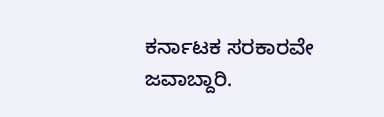ಕರ್ನಾಟಕ ಸರಕಾರವೇ ಜವಾಬ್ದಾರಿ.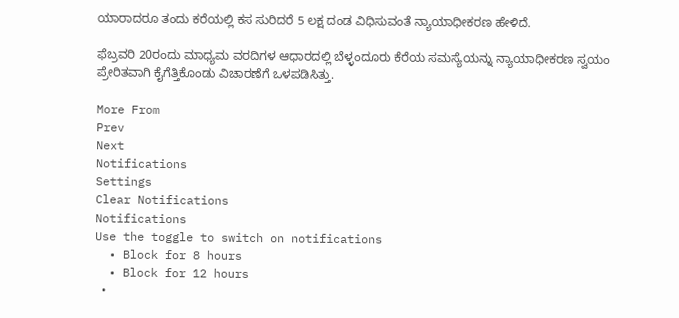ಯಾರಾದರೂ ತಂದು ಕರೆಯಲ್ಲಿ ಕಸ ಸುರಿದರೆ 5 ಲಕ್ಷ ದಂಡ ವಿಧಿಸುವಂತೆ ನ್ಯಾಯಾಧೀಕರಣ ಹೇಳಿದೆ.

ಫೆಬ್ರವರಿ 20ರಂದು ಮಾಧ್ಯಮ ವರದಿಗಳ ಆಧಾರದಲ್ಲಿ ಬೆಳ್ಳಂದೂರು ಕೆರೆಯ ಸಮಸ್ಯೆಯನ್ನು ನ್ಯಾಯಾಧೀಕರಣ ಸ್ವಯಂ ಪ್ರೇರಿತವಾಗಿ ಕೈಗೆತ್ತಿಕೊಂಡು ವಿಚಾರಣೆಗೆ ಒಳಪಡಿಸಿತ್ತು.

More From
Prev
Next
Notifications
Settings
Clear Notifications
Notifications
Use the toggle to switch on notifications
  • Block for 8 hours
  • Block for 12 hours
  •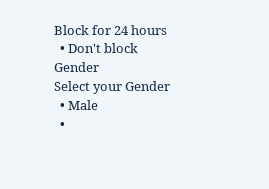Block for 24 hours
  • Don't block
Gender
Select your Gender
  • Male
  •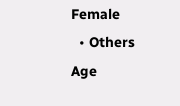Female
  • Others
Age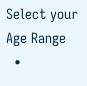Select your Age Range
  •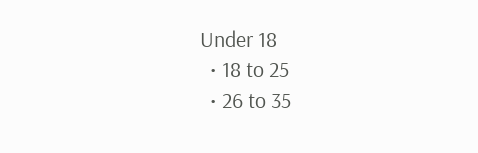Under 18
  • 18 to 25
  • 26 to 35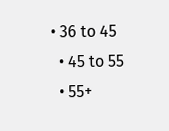• 36 to 45
  • 45 to 55
  • 55+